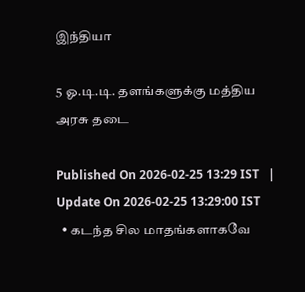இந்தியா

5 ஓ.டி.டி. தளங்களுக்கு மத்திய அரசு தடை

Published On 2026-02-25 13:29 IST   |   Update On 2026-02-25 13:29:00 IST
  • கடந்த சில மாதங்களாகவே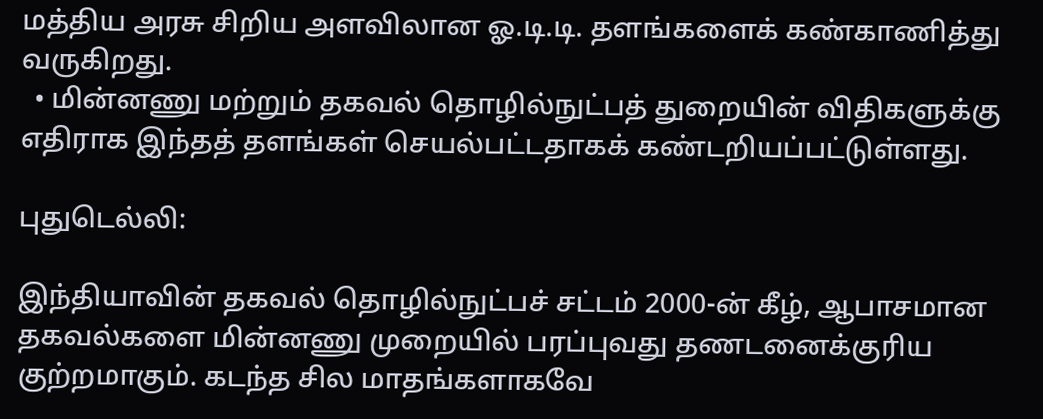மத்திய அரசு சிறிய அளவிலான ஓ.டி.டி. தளங்களைக் கண்காணித்து வருகிறது.
  • மின்னணு மற்றும் தகவல் தொழில்நுட்பத் துறையின் விதிகளுக்கு எதிராக இந்தத் தளங்கள் செயல்பட்டதாகக் கண்டறியப்பட்டுள்ளது.

புதுடெல்லி:

இந்தியாவின் தகவல் தொழில்நுட்பச் சட்டம் 2000-ன் கீழ், ஆபாசமான தகவல்களை மின்னணு முறையில் பரப்புவது தணடனைக்குரிய குற்றமாகும். கடந்த சில மாதங்களாகவே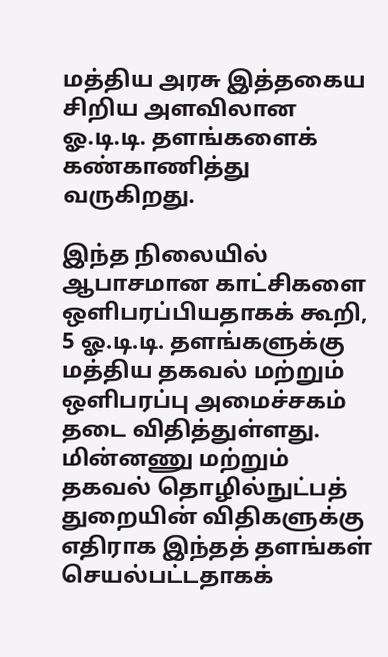மத்திய அரசு இத்தகைய சிறிய அளவிலான ஓ.டி.டி. தளங்களைக் கண்காணித்து வருகிறது.

இந்த நிலையில் ஆபாசமான காட்சிகளை ஒளிபரப்பியதாகக் கூறி, 5 ஓ.டி.டி. தளங்களுக்கு மத்திய தகவல் மற்றும் ஒளிபரப்பு அமைச்சகம் தடை விதித்துள்ளது. மின்னணு மற்றும் தகவல் தொழில்நுட்பத் துறையின் விதிகளுக்கு எதிராக இந்தத் தளங்கள் செயல்பட்டதாகக்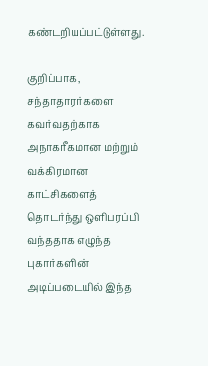கண்டறியப்பட்டுள்ளது.

குறிப்பாக, சந்தாதாரர்களை கவர்வதற்காக அநாகரீகமான மற்றும் வக்கிரமான காட்சிகளைத் தொடர்ந்து ஒளிபரப்பி வந்ததாக எழுந்த புகார்களின் அடிப்படையில் இந்த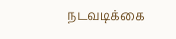நடவடிக்கை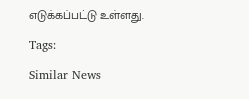எடுக்கப்பட்டு உள்ளது.

Tags:

Similar News